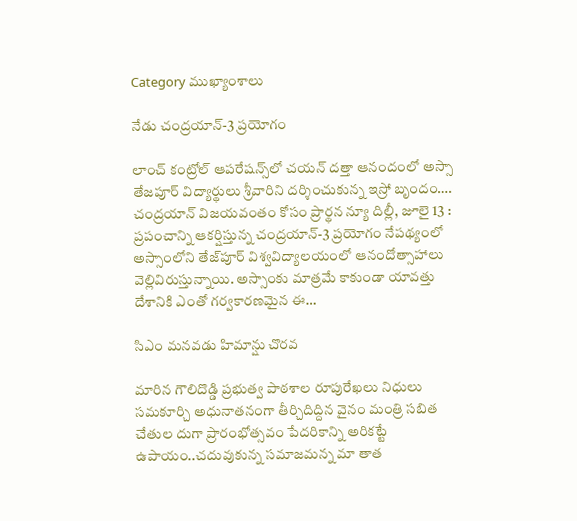Category ముఖ్యాంశాలు

నేడు చంద్రయాన్‌-3 ప్రయోగం

లాంచ్‌ ‌కంట్రోల్‌ ఆపరేషన్స్‌లో చయన్‌ ‌దత్తా ఆనందంలో అస్సా తేజపూర్‌ ‌విద్యార్థులు శ్రీవారిని దర్శించుకున్న ఇస్రో బృందం…. చంద్రయాన్‌ ‌విజయవంతం కోసం ప్రార్థన న్యూ దిల్లీ, జూలై 13 : ప్రపంచాన్ని ఆకర్షిస్తున్న చంద్రయాన్‌-3 ప్రయోగం నేపథ్యంలో అస్సాంలోని తేజ్‌పూర్‌ ‌విశ్వవిద్యాలయంలో ఆనందోత్సాహాలు వెల్లివిరుస్తున్నాయి. అస్సాంకు మాత్రమే కాకుండా యావత్తు దేశానికి ఎంతో గర్వకారణమైన ఈ…

సిఎం మనవడు హిమాన్షు చొరవ

మారిన గౌలిదొడ్డి ప్రభుత్వ పాఠశాల రూపురేఖలు నిధులు సమకూర్చి అధునాతనంగా తీర్చిదిద్దిన వైనం మంత్రి సబిత చేతుల దుగా ప్రారంభోత్సవం పేదరికాన్ని అరికట్టే ఉపాయం..చదువుకున్న సమాజమన్న మా తాత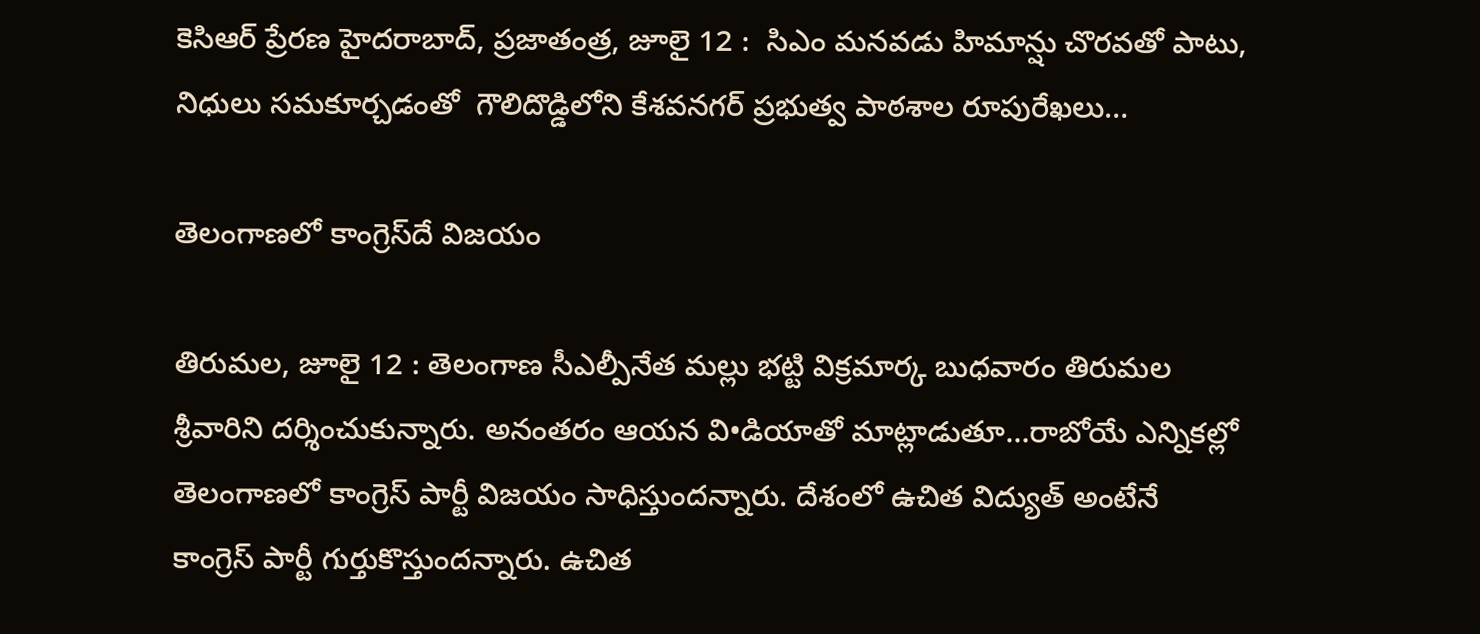కెసిఆర్‌ ‌ప్రేరణ హైదరాబాద్‌, ప్రజాతంత్ర, జూలై 12 :  సిఎం మనవడు హిమాన్షు చొరవతో పాటు, నిధులు సమకూర్చడంతో  గౌలిదొడ్డిలోని కేశవనగర్‌ ‌ప్రభుత్వ పాఠశాల రూపురేఖలు…

తెలంగాణలో కాంగ్రెస్‌దే విజయం

తిరుమల, జూలై 12 : తెలంగాణ సీఎల్పీనేత మల్లు భట్టి విక్రమార్క బుధవారం తిరుమల శ్రీవారిని దర్శించుకున్నారు. అనంతరం ఆయన వి•డియాతో మాట్లాడుతూ…రాబోయే ఎన్నికల్లో తెలంగాణలో కాంగ్రెస్‌ ‌పార్టీ విజయం సాధిస్తుందన్నారు. దేశంలో ఉచిత విద్యుత్‌ అం‌టేనే కాంగ్రెస్‌ ‌పార్టీ గుర్తుకొస్తుందన్నారు. ఉచిత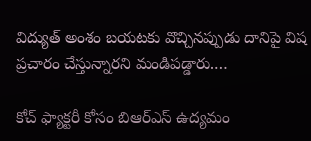విద్యుత్‌ అం‌శం బయటకు వొచ్చినప్పుడు దానిపై విష ప్రచారం చేస్తున్నారని మండిపడ్డారు.…

కోచ్‌ ‌ఫ్యాక్టరీ కోసం బిఆర్‌ఎస్‌ ఉద్యమం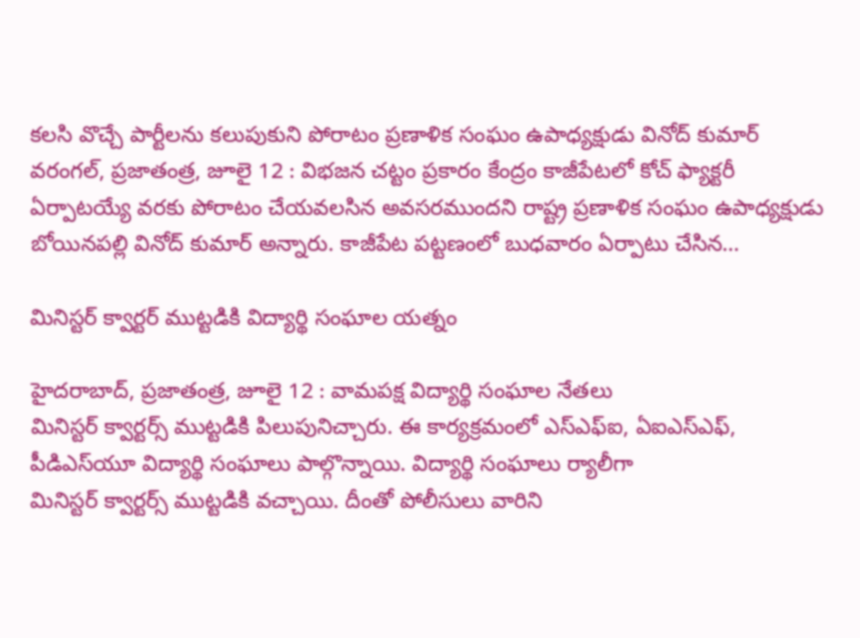కలసి వొచ్చే పార్టీలను కలుపుకుని పోరాటం ప్రణాళిక సంఘం ఉపాధ్యక్షుడు వినోద్‌ ‌కుమార్‌ వరంగల్‌, ప్రజాతంత్ర, జూలై 12 : విభజన చట్టం ప్రకారం కేంద్రం కాజీపేటలో కోచ్‌ ‌ఫ్యాక్టరీ ఏర్పాటయ్యే వరకు పోరాటం చేయవలసిన అవసరముందని రాష్ట్ర ప్రణాళిక సంఘం ఉపాధ్యక్షుడు బోయినపల్లి వినోద్‌ ‌కుమార్‌ అన్నారు. కాజీపేట పట్టణంలో బుధవారం ఏర్పాటు చేసిన…

మినిస్టర్‌ ‌క్వార్టర్‌ ‌ముట్టడికి విద్యార్థి సంఘాల యత్నం

హైదరాబాద్‌, ప్రజాతంత్ర, జూలై 12 : వామపక్ష విద్యార్థి సంఘాల నేతలు మినిస్టర్‌ ‌క్వార్టర్స్ ‌ముట్టడికి పిలుపునిచ్చారు. ఈ కార్యక్రమంలో ఎస్‌ఎఫ్‌ఐ, ఏఐఎస్‌ఎఫ్‌, పీడిఎస్‌యూ విద్యార్థి సంఘాలు పాల్గొన్నాయి. విద్యార్థి సంఘాలు ర్యాలీగా మినిస్టర్‌ ‌క్వార్టర్స్ ‌ముట్టడికి వచ్చాయి. దీంతో పోలీసులు వారిని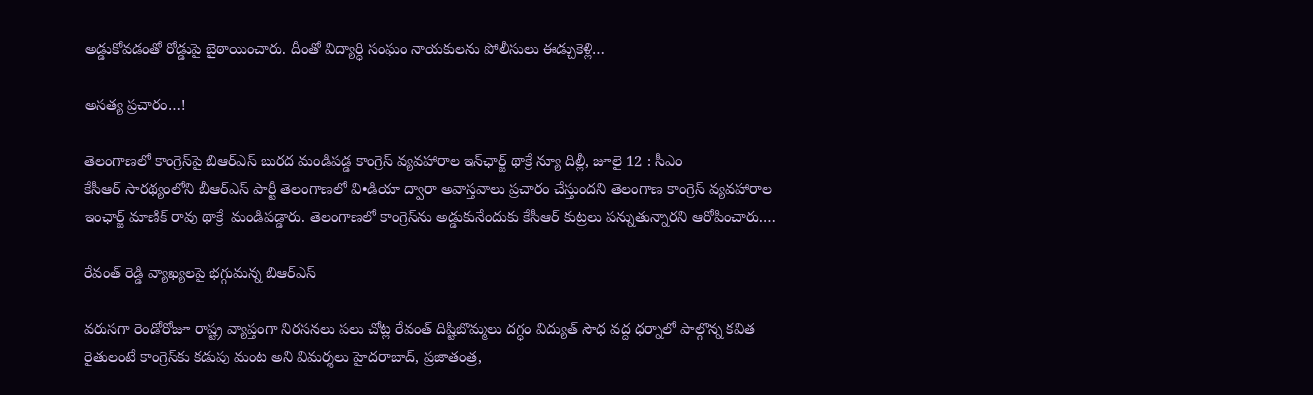అడ్డుకోవడంతో రోడ్డుపై బైఠాయించారు. దీంతో విద్యార్ధి సంఘం నాయకులను పోలీసులు ఈడ్చుకెళ్లి…

అసత్య ప్రచారం…!

తెలంగాణలో కాంగ్రెస్‌పై బిఆర్‌ఎస్‌ ‌బురద మండిపడ్డ కాంగ్రెస్‌ ‌వ్యవహారాల ఇన్‌ఛార్జ్ ‌థాక్రే న్యూ దిల్లీ, జూలై 12 : సీఎం కేసీఆర్‌ ‌సారథ్యంలోని బీఆర్‌ఎస్‌ ‌పార్టీ తెలంగాణలో వి•డియా ద్వారా అవాస్తవాలు ప్రచారం చేస్తుందని తెలంగాణ కాంగ్రెస్‌ ‌వ్యవహారాల ఇంఛార్జ్ ‌మాణిక్‌ ‌రావు థాక్రే  మండిపడ్డారు. తెలంగాణలో కాంగ్రెస్‌ను అడ్డుకునేందుకు కేసీఆర్‌ ‌కుట్రలు పన్నుతున్నారని ఆరోపించారు.…

రేవంత్‌ ‌రెడ్డి వ్యాఖ్యలపై భగ్గుమన్న బిఆర్‌ఎస్‌

వరుసగా రెండోరోజూ రాష్ట్ర వ్యాప్తంగా నిరసనలు పలు చోట్ల రేవంత్‌ ‌దిష్టిబొమ్మలు దగ్ధం విద్యుత్‌ ‌సౌధ వద్ద ధర్నాలో పాల్గొన్న కవిత రైతులంటే కాంగ్రెస్‌కు కడుపు మంట అని విమర్శలు హైదరాబాద్‌, ప్రజాతంత్ర,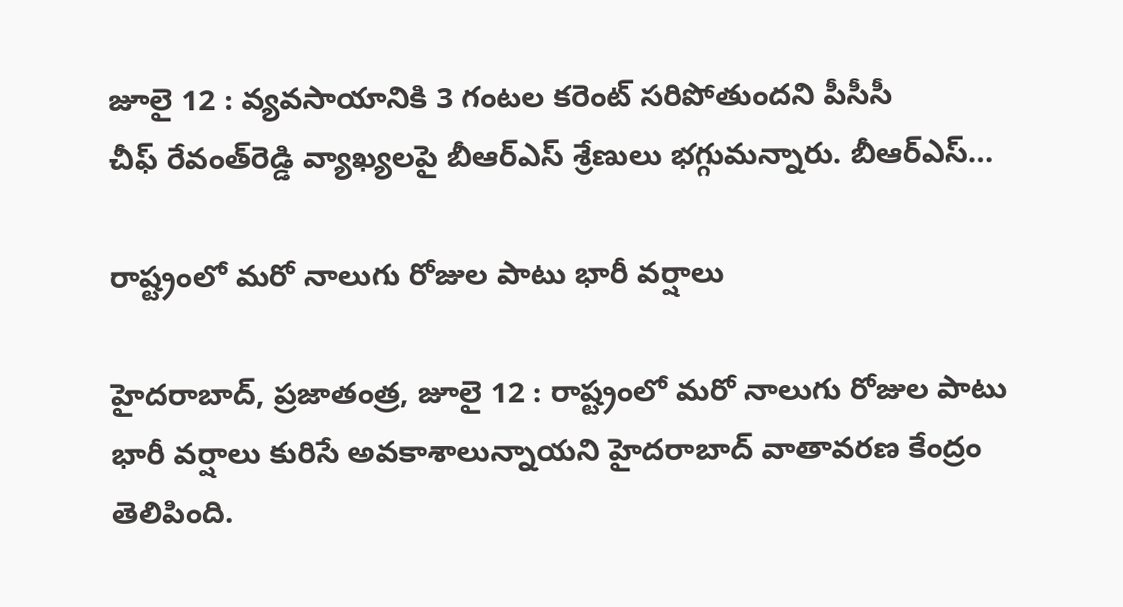జూలై 12 : వ్యవసాయానికి 3 గంటల కరెంట్‌ ‌సరిపోతుందని పీసీసీ చీఫ్‌ ‌రేవంత్‌రెడ్డి వ్యాఖ్యలపై బీఆర్‌ఎస్‌ ‌శ్రేణులు భగ్గుమన్నారు. బీఆర్‌ఎస్‌…

రాష్ట్రంలో మరో నాలుగు రోజుల పాటు భారీ వర్షాలు

హైదరాబాద్‌, ప్రజాతంత్ర, జూలై 12 : రాష్ట్రంలో మరో నాలుగు రోజుల పాటు భారీ వర్షాలు కురిసే అవకాశాలున్నాయని హైదరాబాద్‌ ‌వాతావరణ కేంద్రం తెలిపింది.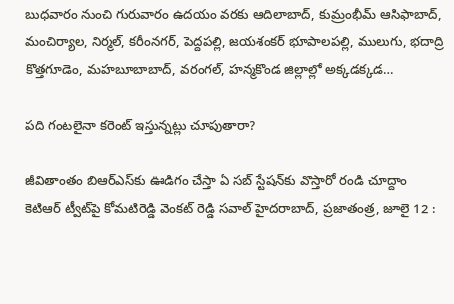బుధవారం నుంచి గురువారం ఉదయం వరకు ఆదిలాబాద్‌, కుమ్రంభీమ్‌ ఆసిఫాబాద్‌, మంచిర్యాల, నిర్మల్‌, కరీంనగర్‌, పెద్దపల్లి, జయశంకర్‌ ‌భూపాలపల్లి, ములుగు, భదాద్రి కొత్తగూడెం, మహబూబాబాద్‌, వరంగల్‌, హన్మకొండ జిల్లాల్లో అక్కడక్కడ…

పది గంటలైనా కరెంట్‌ ఇస్తున్నట్లు చూపుతారా?

జీవితాంతం బిఆర్‌ఎస్‌కు ఊడిగం చేస్తా ఏ సబ్‌ ‌స్టేషన్‌కు వొస్తారో రండి చూద్దాం కెటిఆర్‌ ‌ట్వీట్‌పై కోమటిరెడ్డి వెంకట్‌ ‌రెడ్డి సవాల్‌ హైదరాబాద్‌, ప్రజాతంత్ర, జూలై 12 :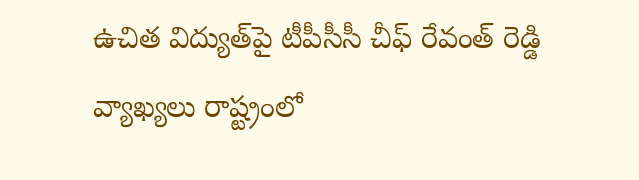ఉచిత విద్యుత్‌పై టీపీసీసీ చీఫ్‌ ‌రేవంత్‌ ‌రెడ్డి  వ్యాఖ్యలు రాష్ట్రంలో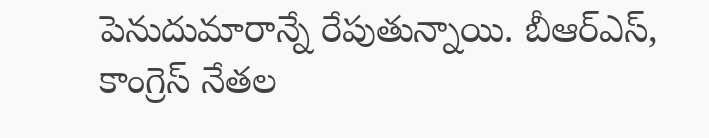పెనుదుమారాన్నే రేపుతున్నాయి. బీఆర్‌ఎస్‌, కాంగ్రెస్‌ ‌నేతల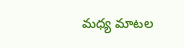మధ్య మాటల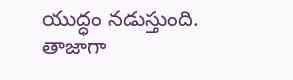యుద్ధం నడుస్తుంది. తాజాగా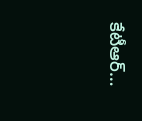కేటీఆర్‌…